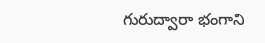గురుద్వారా భంగాని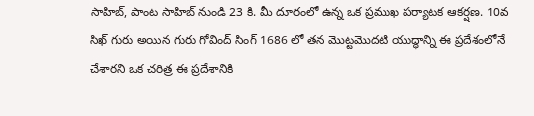సాహిబ్, పాంట సాహిబ్ నుండి 23 కి. మీ దూరంలో ఉన్న ఒక ప్రముఖ పర్యాటక ఆకర్షణ. 10వ సిఖ్ గురు అయిన గురు గోవింద్ సింగ్ 1686 లో తన మొట్టమొదటి యుద్ధాన్ని ఈ ప్రదేశంలోనే చేశారని ఒక చరిత్ర ఈ ప్రదేశానికి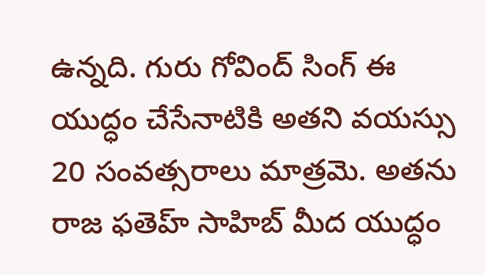ఉన్నది. గురు గోవింద్ సింగ్ ఈ యుద్ధం చేసేనాటికి అతని వయస్సు 20 సంవత్సరాలు మాత్రమె. అతను రాజ ఫతెహ్ సాహిబ్ మీద యుద్ధం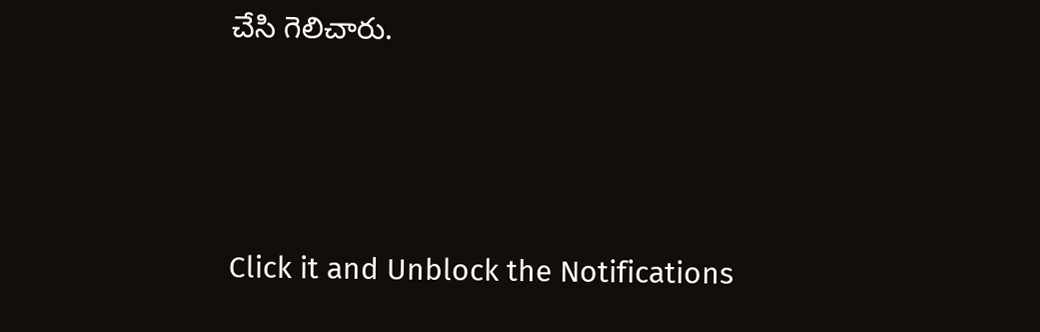చేసి గెలిచారు.



Click it and Unblock the Notifications